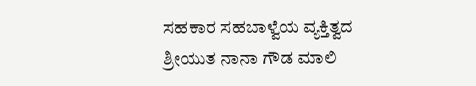ಸಹಕಾರ ಸಹಬಾಳ್ವೆಯ ವ್ಯಕ್ತಿತ್ವದ ಶ್ರೀಯುತ ನಾನಾ ಗೌಡ ಮಾಲಿ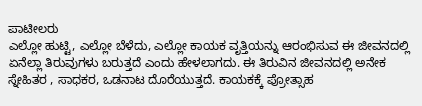ಪಾಟೀಲರು
ಎಲ್ಲೋ ಹುಟ್ಟಿ, ಎಲ್ಲೋ ಬೆಳೆದು, ಎಲ್ಲೋ ಕಾಯಕ ವೃತ್ತಿಯನ್ನು ಆರಂಭಿಸುವ ಈ ಜೀವನದಲ್ಲಿ ಏನೆಲ್ಲಾ ತಿರುವುಗಳು ಬರುತ್ತದೆ ಎಂದು ಹೇಳಲಾಗದು. ಈ ತಿರುವಿನ ಜೀವನದಲ್ಲಿ ಅನೇಕ ಸ್ನೇಹಿತರ , ಸಾಧಕರ, ಒಡನಾಟ ದೊರೆಯುತ್ತದೆ. ಕಾಯಕಕ್ಕೆ ಪ್ರೋತ್ಸಾಹ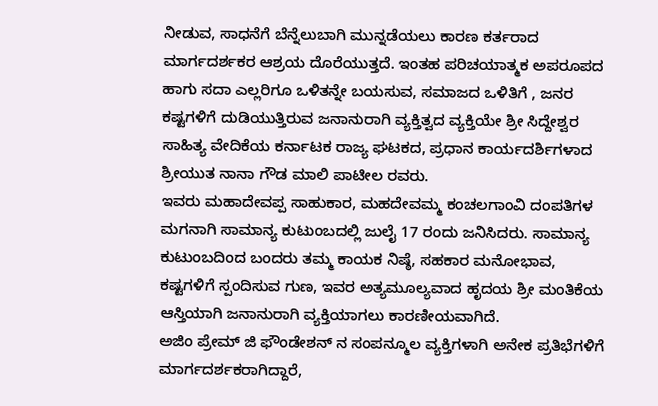ನೀಡುವ, ಸಾಧನೆಗೆ ಬೆನ್ನೆಲುಬಾಗಿ ಮುನ್ನಡೆಯಲು ಕಾರಣ ಕರ್ತರಾದ ಮಾರ್ಗದರ್ಶಕರ ಆಶ್ರಯ ದೊರೆಯುತ್ತದೆ. ಇಂತಹ ಪರಿಚಯಾತ್ಮಕ ಅಪರೂಪದ ಹಾಗು ಸದಾ ಎಲ್ಲರಿಗೂ ಒಳಿತನ್ನೇ ಬಯಸುವ, ಸಮಾಜದ ಒಳಿತಿಗೆ , ಜನರ ಕಷ್ಟಗಳಿಗೆ ದುಡಿಯುತ್ತಿರುವ ಜನಾನುರಾಗಿ ವ್ಯಕ್ತಿತ್ವದ ವ್ಯಕ್ತಿಯೇ ಶ್ರೀ ಸಿದ್ದೇಶ್ವರ ಸಾಹಿತ್ಯ ವೇದಿಕೆಯ ಕರ್ನಾಟಕ ರಾಜ್ಯ ಘಟಕದ, ಪ್ರಧಾನ ಕಾರ್ಯದರ್ಶಿಗಳಾದ ಶ್ರೀಯುತ ನಾನಾ ಗೌಡ ಮಾಲಿ ಪಾಟೀಲ ರವರು.
ಇವರು ಮಹಾದೇವಪ್ಪ ಸಾಹುಕಾರ, ಮಹದೇವಮ್ಮ ಕಂಚಲಗಾಂವಿ ದಂಪತಿಗಳ ಮಗನಾಗಿ ಸಾಮಾನ್ಯ ಕುಟುಂಬದಲ್ಲಿ ಜುಲೈ 17 ರಂದು ಜನಿಸಿದರು. ಸಾಮಾನ್ಯ ಕುಟುಂಬದಿಂದ ಬಂದರು ತಮ್ಮ ಕಾಯಕ ನಿಷ್ಠೆ, ಸಹಕಾರ ಮನೋಭಾವ, ಕಷ್ಟಗಳಿಗೆ ಸ್ಪಂದಿಸುವ ಗುಣ, ಇವರ ಅತ್ಯಮೂಲ್ಯವಾದ ಹೃದಯ ಶ್ರೀ ಮಂತಿಕೆಯ ಆಸ್ತಿಯಾಗಿ ಜನಾನುರಾಗಿ ವ್ಯಕ್ತಿಯಾಗಲು ಕಾರಣೀಯವಾಗಿದೆ.
ಅಜಿಂ ಪ್ರೇಮ್ ಜಿ ಫೌಂಡೇಶನ್ ನ ಸಂಪನ್ಮೂಲ ವ್ಯಕ್ತಿಗಳಾಗಿ ಅನೇಕ ಪ್ರತಿಭೆಗಳಿಗೆ ಮಾರ್ಗದರ್ಶಕರಾಗಿದ್ದಾರೆ,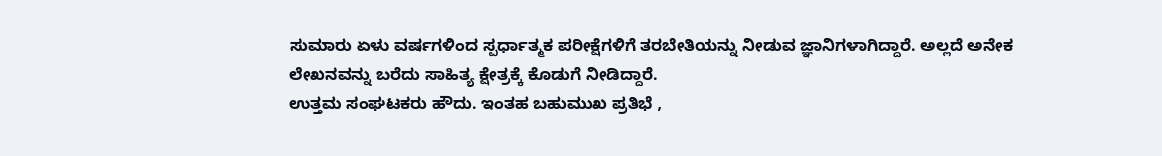ಸುಮಾರು ಏಳು ವರ್ಷಗಳಿಂದ ಸ್ಪರ್ಧಾತ್ಮಕ ಪರೀಕ್ಷೆಗಳಿಗೆ ತರಬೇತಿಯನ್ನು ನೀಡುವ ಜ್ಞಾನಿಗಳಾಗಿದ್ದಾರೆ. ಅಲ್ಲದೆ ಅನೇಕ ಲೇಖನವನ್ನು ಬರೆದು ಸಾಹಿತ್ಯ ಕ್ಷೇತ್ರಕ್ಕೆ ಕೊಡುಗೆ ನೀಡಿದ್ದಾರೆ.
ಉತ್ತಮ ಸಂಘಟಕರು ಹೌದು. ಇಂತಹ ಬಹುಮುಖ ಪ್ರತಿಭೆ ,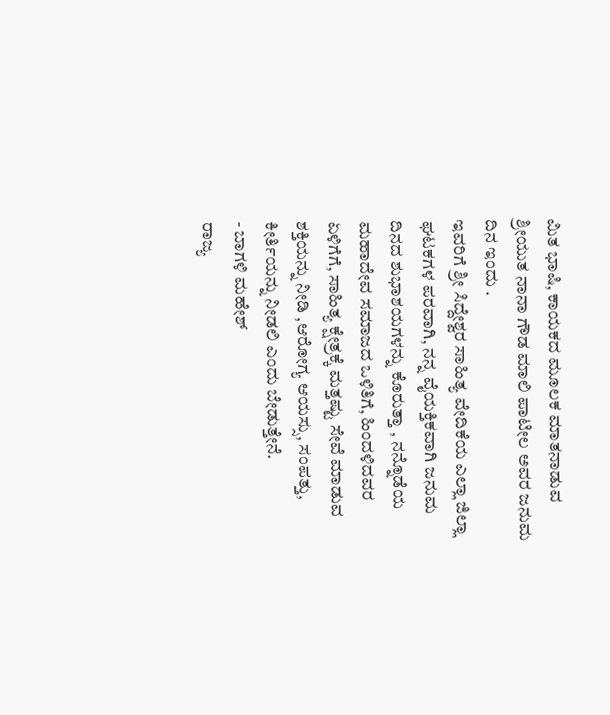ಮಿತ ಭಾಷಿ, ಕಾಯಕದ ಮೂಲಕ ಮಾತನಾಡುವ ಶ್ರೀಯುತ ನಾನಾ ಗೌಡ ಮಾಲಿ ಪಾಟೀಲ ಅವರ ಜನುಮ ದಿನ ಇಂದು .
ಇವರಿಗೆ ಶ್ರೀ ಸಿದ್ದೇಶ್ವರ ಸಾಹಿತ್ಯ ವೇದಿಕೆಯ ಎಲ್ಲಾ ಜಿಲ್ಲಾ ಘಟಕಗಳ ಪರವಾಗಿ, ನನ್ನ ವೈಯಕ್ತಿಕವಾಗಿ ಜನುಮ ದಿನದ ಶುಭಾಶಯಗಳನ್ನು ಕೊರುತ್ತಾ , ನನ್ನೊಡೆಯ ಮಹಾದೇವ ಸಮಾಜದ ಒಳಿತಿಗೆ, ಹಿಂದಳಿದವರ ಏಳಿಗೆಗೆ, ಸಾಹಿತ್ಯ ಕ್ಷೇತ್ರಕ್ಕೆ ಮತ್ತಷ್ಟು ಸೇವೆ ಮಾಡುವ ಶಕ್ತಿಯನ್ನು ನೀಡಿ ,ಆರೋಗ್ಯ ಆಯಸ್ಸು, ಸಂಪತ್ತು, ಕೀರ್ತಿಯನ್ನು ನೀಡಲಿ ಎಂದು ಬೇಡುತ್ತೇನೆ.
- ಬಾಗಳಿ ಮಹೇಶ್
ರಾಜ್ಯ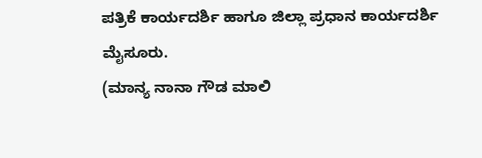ಪತ್ರಿಕೆ ಕಾರ್ಯದರ್ಶಿ ಹಾಗೂ ಜಿಲ್ಲಾ ಪ್ರಧಾನ ಕಾರ್ಯದರ್ಶಿ
ಮೈಸೂರು.
(ಮಾನ್ಯ ನಾನಾ ಗೌಡ ಮಾಲಿ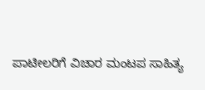ಪಾಟೀಲರಿಗೆ ವಿಚಾರ ಮಂಟಪ ಸಾಹಿತ್ಯ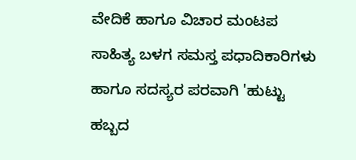ವೇದಿಕೆ ಹಾಗೂ ವಿಚಾರ ಮಂಟಪ ಸಾಹಿತ್ಯ ಬಳಗ ಸಮಸ್ತ ಪಧಾದಿಕಾರಿಗಳು ಹಾಗೂ ಸದಸ್ಯರ ಪರವಾಗಿ 'ಹುಟ್ಟು ಹಬ್ಬದ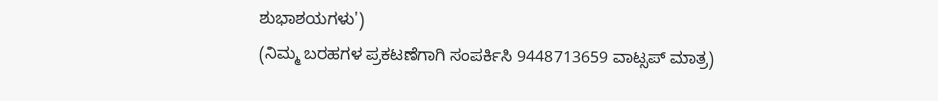ಶುಭಾಶಯಗಳು')
(ನಿಮ್ಮ ಬರಹಗಳ ಪ್ರಕಟಣೆಗಾಗಿ ಸಂಪರ್ಕಿಸಿ 9448713659 ವಾಟ್ಸಪ್ ಮಾತ್ರ)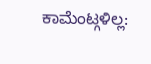ಕಾಮೆಂಟ್ಗಳಿಲ್ಲ: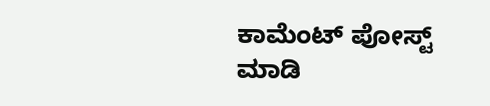ಕಾಮೆಂಟ್ ಪೋಸ್ಟ್ ಮಾಡಿ